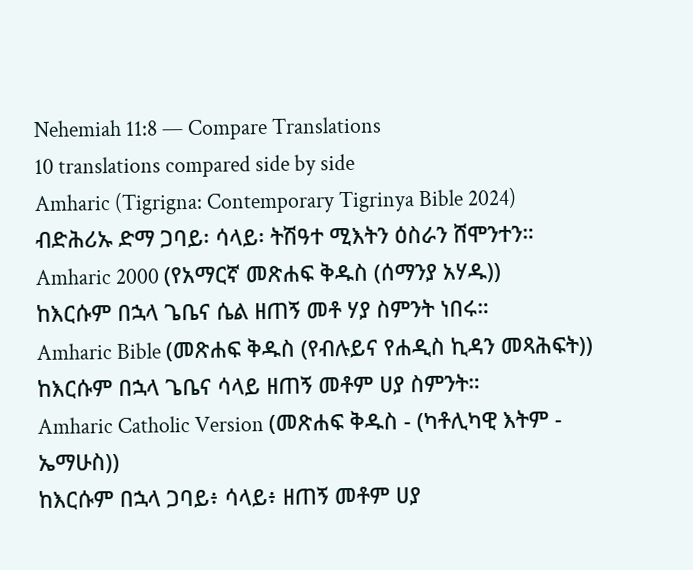Nehemiah 11:8 — Compare Translations
10 translations compared side by side
Amharic (Tigrigna: Contemporary Tigrinya Bible 2024)
ብድሕሪኡ ድማ ጋባይ፡ ሳላይ፡ ትሽዓተ ሚእትን ዕስራን ሸሞንተን።
Amharic 2000 (የአማርኛ መጽሐፍ ቅዱስ (ሰማንያ አሃዱ))
ከእርሱም በኋላ ጌቤና ሴል ዘጠኝ መቶ ሃያ ስምንት ነበሩ።
Amharic Bible (መጽሐፍ ቅዱስ (የብሉይና የሐዲስ ኪዳን መጻሕፍት))
ከእርሱም በኋላ ጌቤና ሳላይ ዘጠኝ መቶም ሀያ ስምንት።
Amharic Catholic Version (መጽሐፍ ቅዱስ - (ካቶሊካዊ እትም - ኤማሁስ))
ከእርሱም በኋላ ጋባይ፥ ሳላይ፥ ዘጠኝ መቶም ሀያ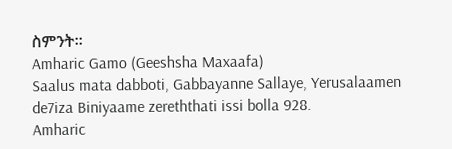ስምንት።
Amharic Gamo (Geeshsha Maxaafa)
Saalus mata dabboti, Gabbayanne Sallaye, Yerusalaamen de7iza Biniyaame zereththati issi bolla 928.
Amharic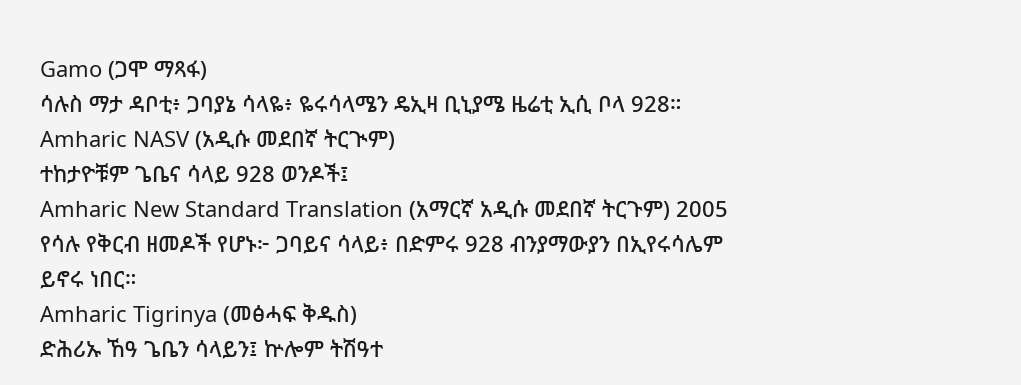Gamo (ጋሞ ማጻፋ)
ሳሉስ ማታ ዳቦቲ፥ ጋባያኔ ሳላዬ፥ ዬሩሳላሜን ዴኢዛ ቢኒያሜ ዜሬቲ ኢሲ ቦላ 928።
Amharic NASV (አዲሱ መደበኛ ትርጒም)
ተከታዮቹም ጌቤና ሳላይ 928 ወንዶች፤
Amharic New Standard Translation (አማርኛ አዲሱ መደበኛ ትርጉም) 2005
የሳሉ የቅርብ ዘመዶች የሆኑ፦ ጋባይና ሳላይ፥ በድምሩ 928 ብንያማውያን በኢየሩሳሌም ይኖሩ ነበር።
Amharic Tigrinya (መፅሓፍ ቅዱስ)
ድሕሪኡ ኸዓ ጌቤን ሳላይን፤ ኵሎም ትሽዓተ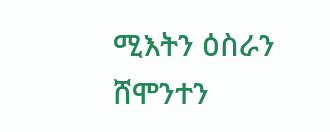ሚእትን ዕስራን ሸሞንተን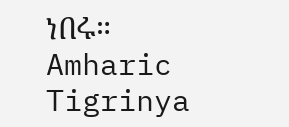ነበሩ።
Amharic Tigrinya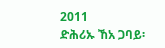2011
ድሕሪኡ ኸአ ጋባይ፡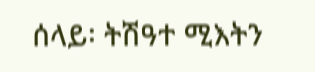ሰላይ፡ ትሽዓተ ሚእትን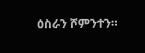ዕስራን ሾምንተን።